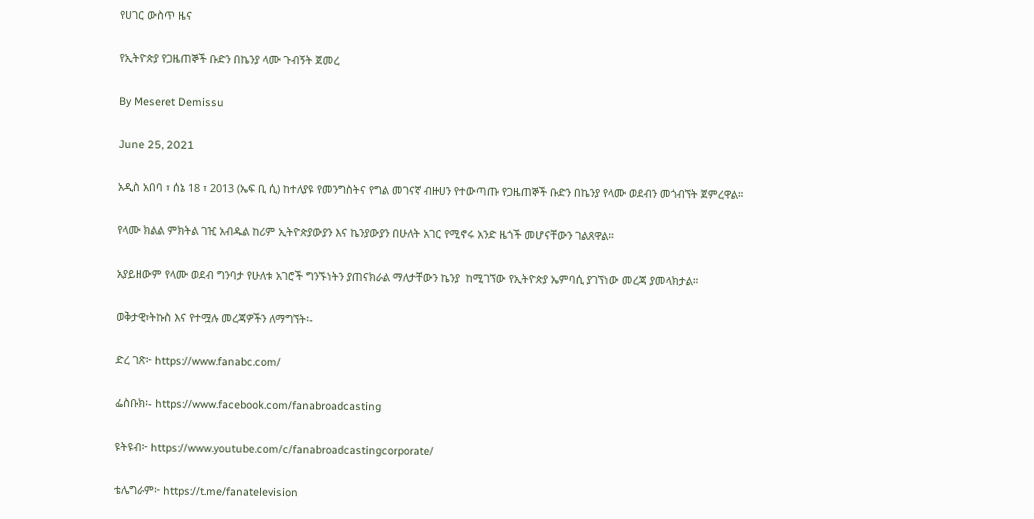የሀገር ውስጥ ዜና

የኢትዮጵያ የጋዜጠኞች ቡድን በኬንያ ላሙ ጉብኝት ጀመረ

By Meseret Demissu

June 25, 2021

አዲስ አበባ ፣ ሰኔ 18 ፣ 2013 (ኤፍ ቢ ሲ) ከተለያዩ የመንግስትና የግል መገናኛ ብዙሀን የተውጣጡ የጋዜጠኞች ቡድን በኬንያ የላሙ ወደብን መጎብኘት ጀምረዋል።

የላሙ ክልል ምክትል ገዢ አብዱል ከሪም ኢትዮጵያውያን እና ኬንያውያን በሁለት አገር የሚኖሩ አንድ ዜጎች መሆናቸውን ገልጸዋል።

አያይዘውም የላሙ ወደብ ግንባታ የሁለቱ አገሮች ግንኙነትን ያጠናክራል ማለታቸውን ኬንያ  ከሚገኘው የኢትዮጵያ ኤምባሲ ያገኘነው መረጃ ያመላክታል።

ወቅታዊ፣ትኩስ እና የተሟሉ መረጃዎችን ለማግኘት፡-

ድረ ገጽ፦ https://www.fanabc.com/

ፌስቡክ፡- https://www.facebook.com/fanabroadcasting

ዩትዩብ፦ https://www.youtube.com/c/fanabroadcastingcorporate/

ቴሌግራም፦ https://t.me/fanatelevision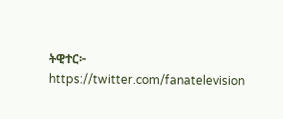ትዊተር፦ https://twitter.com/fanatelevision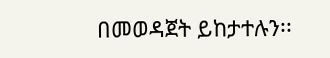በመወዳጀት ይከታተሉን፡፡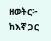ዘወትር፦ ከእኛ ጋር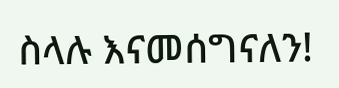ስላሉ እናመሰግናለን!